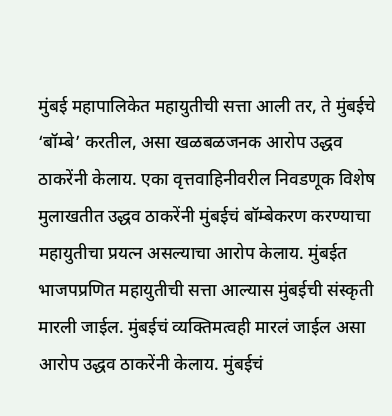मुंबई महापालिकेत महायुतीची सत्ता आली तर, ते मुंबईचे ‘बॉम्बे’ करतील, असा खळबळजनक आरोप उद्धव ठाकरेंनी केलाय. एका वृत्तवाहिनीवरील निवडणूक विशेष मुलाखतीत उद्धव ठाकरेंनी मुंबईचं बॉम्बेकरण करण्याचा महायुतीचा प्रयत्न असल्याचा आरोप केलाय. मुंबईत भाजपप्रणित महायुतीची सत्ता आल्यास मुंबईची संस्कृती मारली जाईल. मुंबईचं व्यक्तिमत्वही मारलं जाईल असा आरोप उद्धव ठाकरेंनी केलाय. मुंबईचं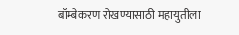बॉम्बेकरण रोखण्यासाठी महायुतीला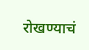रोखण्याचं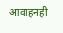आवाहनही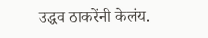उद्धव ठाकरेंनी केलंय.